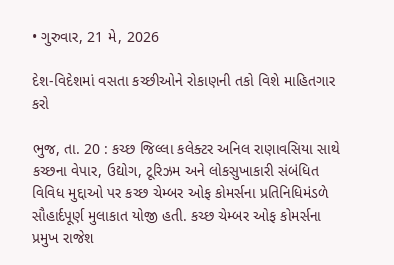• ગુરુવાર, 21 મે, 2026

દેશ-વિદેશમાં વસતા કચ્છીઓને રોકાણની તકો વિશે માહિતગાર કરો

ભુજ, તા. 20 : કચ્છ જિલ્લા કલેક્ટર અનિલ રાણાવસિયા સાથે કચ્છના વેપાર, ઉદ્યોગ, ટૂરિઝમ અને લોકસુખાકારી સંબંધિત વિવિધ મુદ્દાઓ પર કચ્છ ચેમ્બર ઓફ કોમર્સના પ્રતિનિધિમંડળે સૌહાર્દપૂર્ણ મુલાકાત યોજી હતી. કચ્છ ચેમ્બર ઓફ કોમર્સના પ્રમુખ રાજેશ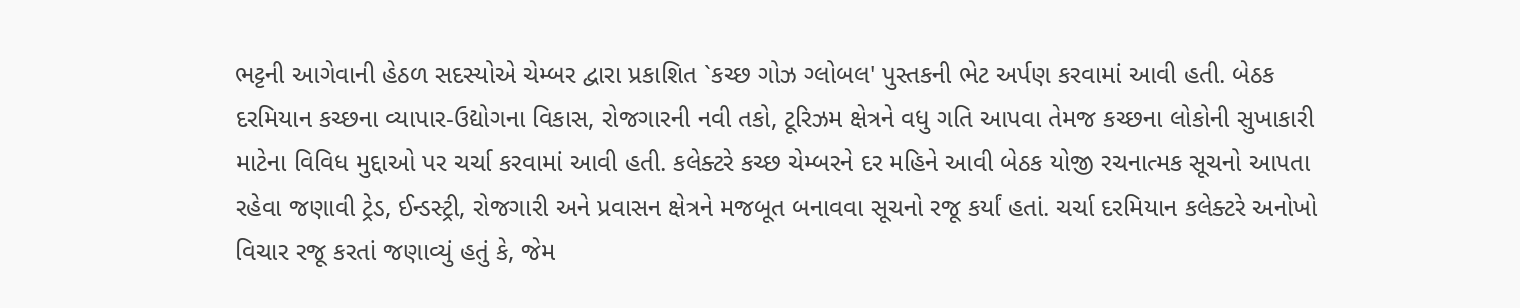ભટ્ટની આગેવાની હેઠળ સદસ્યોએ ચેમ્બર દ્વારા પ્રકાશિત `કચ્છ ગોઝ ગ્લોબલ' પુસ્તકની ભેટ અર્પણ કરવામાં આવી હતી. બેઠક દરમિયાન કચ્છના વ્યાપાર-ઉદ્યોગના વિકાસ, રોજગારની નવી તકો, ટૂરિઝમ ક્ષેત્રને વધુ ગતિ આપવા તેમજ કચ્છના લોકોની સુખાકારી માટેના વિવિધ મુદ્દાઓ પર ચર્ચા કરવામાં આવી હતી. કલેક્ટરે કચ્છ ચેમ્બરને દર મહિને આવી બેઠક યોજી રચનાત્મક સૂચનો આપતા રહેવા જણાવી ટ્રેડ, ઈન્ડસ્ટ્રી, રોજગારી અને પ્રવાસન ક્ષેત્રને મજબૂત બનાવવા સૂચનો રજૂ કર્યાં હતાં. ચર્ચા દરમિયાન કલેક્ટરે અનોખો વિચાર રજૂ કરતાં જણાવ્યું હતું કે, જેમ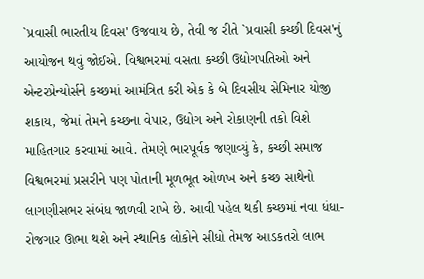`પ્રવાસી ભારતીય દિવસ' ઉજવાય છે, તેવી જ રીતે `પ્રવાસી કચ્છી દિવસ'નું આયોજન થવું જોઈએ. વિશ્વભરમાં વસતા કચ્છી ઉદ્યોગપતિઓ અને એન્ટરપ્રેન્યોર્સને કચ્છમાં આમંત્રિત કરી એક કે બે દિવસીય સેમિનાર યોજી શકાય, જેમાં તેમને કચ્છના વેપાર, ઉદ્યોગ અને રોકાણની તકો વિશે માહિતગાર કરવામાં આવે. તેમણે ભારપૂર્વક જણાવ્યું કે, કચ્છી સમાજ વિશ્વભરમાં પ્રસરીને પણ પોતાની મૂળભૂત ઓળખ અને કચ્છ સાથેનો લાગણીસભર સંબંધ જાળવી રાખે છે. આવી પહેલ થકી કચ્છમાં નવા ધંધા-રોજગાર ઊભા થશે અને સ્થાનિક લોકોને સીધો તેમજ આડકતરો લાભ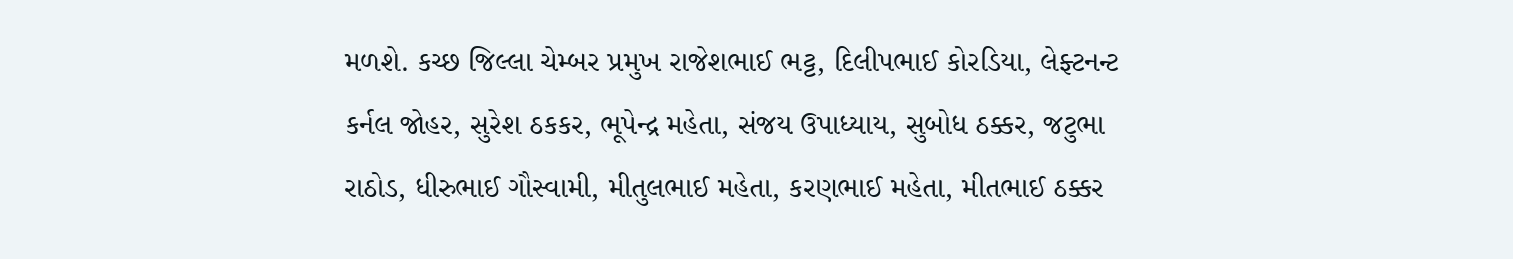મળશે. કચ્છ જિલ્લા ચેમ્બર પ્રમુખ રાજેશભાઈ ભટ્ટ, દિલીપભાઈ કોરડિયા, લેફ્ટનન્ટ કર્નલ જોહર, સુરેશ ઠકકર, ભૂપેન્દ્ર મહેતા, સંજય ઉપાધ્યાય, સુબોધ ઠક્કર, જટુભા રાઠોડ, ધીરુભાઈ ગૌસ્વામી, મીતુલભાઈ મહેતા, કરણભાઈ મહેતા, મીતભાઈ ઠક્કર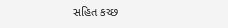સહિત કચ્છ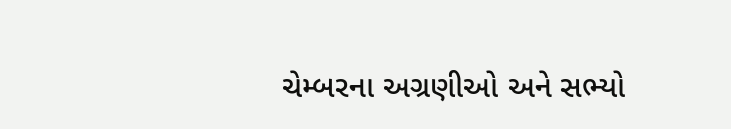ચેમ્બરના અગ્રણીઓ અને સભ્યો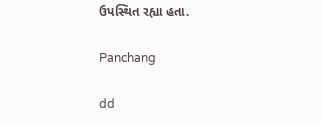ઉપસ્થિત રહ્યા હતા.

Panchang

dd